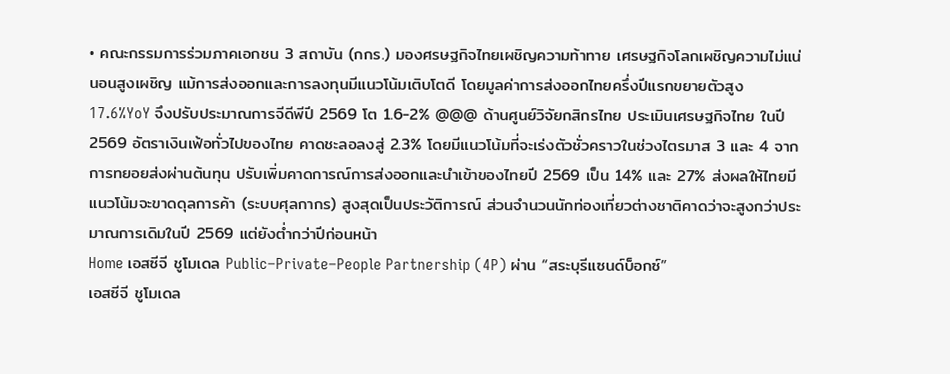• คณะกรรมการร่วมภาคเอกชน 3 สถาบัน (กกร.) มองศรษฐกิจไทยเผชิญความท้าทาย เศรษฐกิจโลกเผชิญความไม่แน่นอนสูงเผชิญ แม้การส่งออกและการลงทุนมีแนวโน้มเติบโตดี โดยมูลค่าการส่งออกไทยครึ่งปีแรกขยายตัวสูง 17.6%YoY จึงปรับประมาณการจีดีพีปี 2569 โต 1.6-2% @@@ ด้านศูนย์วิจัยกสิกรไทย ประเมินเศรษฐกิจไทย ในปี 2569 อัตราเงินเฟ้อทั่วไปของไทย คาดชะลอลงสู่ 2.3% โดยมีแนวโน้มที่จะเร่งตัวชั่วคราวในช่วงไตรมาส 3 และ 4 จากการทยอยส่งผ่านต้นทุน ปรับเพิ่มคาดการณ์การส่งออกและนำเข้าของไทยปี 2569 เป็น 14% และ 27% ส่งผลให้ไทยมีแนวโน้มจะขาดดุลการค้า (ระบบศุลกากร) สูงสุดเป็นประวัติการณ์ ส่วนจำนวนนักท่องเที่ยวต่างชาติคาดว่าจะสูงกว่าประมาณการเดิมในปี 2569 แต่ยังต่ำกว่าปีก่อนหน้า
Home เอสซีจี ชูโมเดล Public–Private–People Partnership (4P) ผ่าน “สระบุรีแซนด์บ็อกซ์”
เอสซีจี ชูโมเดล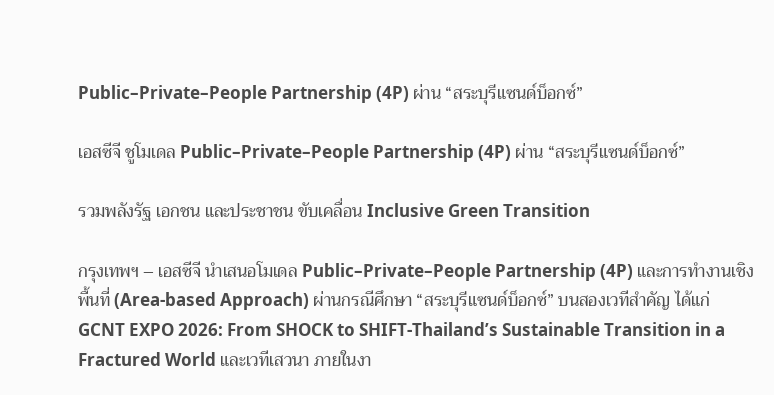Public–Private–People Partnership (4P) ผ่าน “สระบุรีแซนด์บ็อกซ์”

เอสซีจี ชูโมเดล Public–Private–People Partnership (4P) ผ่าน “สระบุรีแซนด์บ็อกซ์”

รวมพลังรัฐ เอกชน และประชาชน ขับเคลื่อน Inclusive Green Transition

กรุงเทพฯ – เอสซีจี นำเสนอโมเดล Public–Private–People Partnership (4P) และการทำงานเชิงพื้นที่ (Area-based Approach) ผ่านกรณีศึกษา “สระบุรีแซนด์บ็อกซ์” บนสองเวทีสำคัญ ได้แก่ GCNT EXPO 2026: From SHOCK to SHIFT-Thailand’s Sustainable Transition in a Fractured World และเวทีเสวนา ภายในงา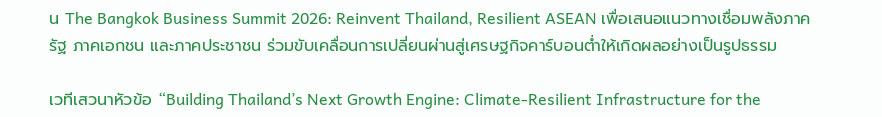น The Bangkok Business Summit 2026: Reinvent Thailand, Resilient ASEAN เพื่อเสนอแนวทางเชื่อมพลังภาครัฐ ภาคเอกชน และภาคประชาชน ร่วมขับเคลื่อนการเปลี่ยนผ่านสู่เศรษฐกิจคาร์บอนต่ำให้เกิดผลอย่างเป็นรูปธรรม

เวทีเสวนาหัวข้อ “Building Thailand’s Next Growth Engine: Climate-Resilient Infrastructure for the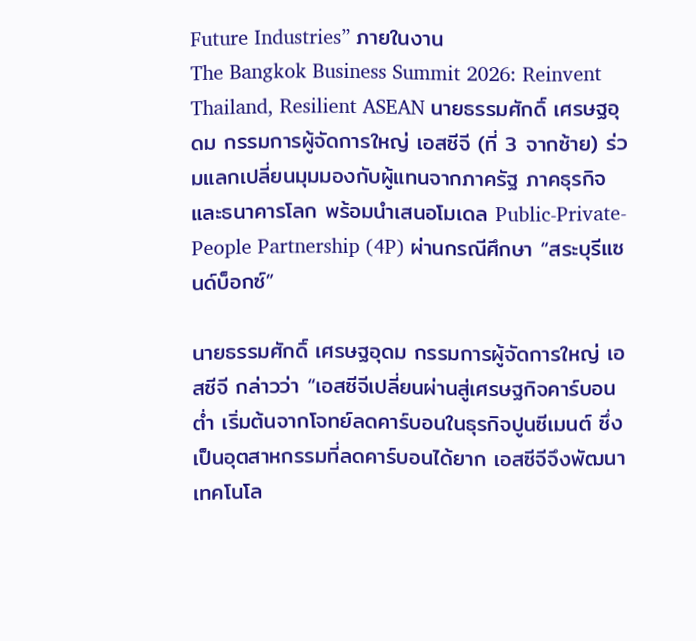Future Industries” ภายในงาน
The Bangkok Business Summit 2026: Reinvent Thailand, Resilient ASEAN นายธรรมศักดิ์ เศรษฐอุดม กรรมการผู้จัดการใหญ่ เอสซีจี (ที่ 3 จากซ้าย) ร่วมแลกเปลี่ยนมุมมองกับผู้แทนจากภาครัฐ ภาคธุรกิจ และธนาคารโลก พร้อมนำเสนอโมเดล Public-Private-People Partnership (4P) ผ่านกรณีศึกษา “สระบุรีแซนด์บ็อกซ์”

นายธรรมศักดิ์ เศรษฐอุดม กรรมการผู้จัดการใหญ่ เอสซีจี กล่าวว่า “เอสซีจีเปลี่ยนผ่านสู่เศรษฐกิจคาร์บอนต่ำ เริ่มต้นจากโจทย์ลดคาร์บอนในธุรกิจปูนซีเมนต์ ซึ่งเป็นอุตสาหกรรมที่ลดคาร์บอนได้ยาก เอสซีจีจึงพัฒนาเทคโนโล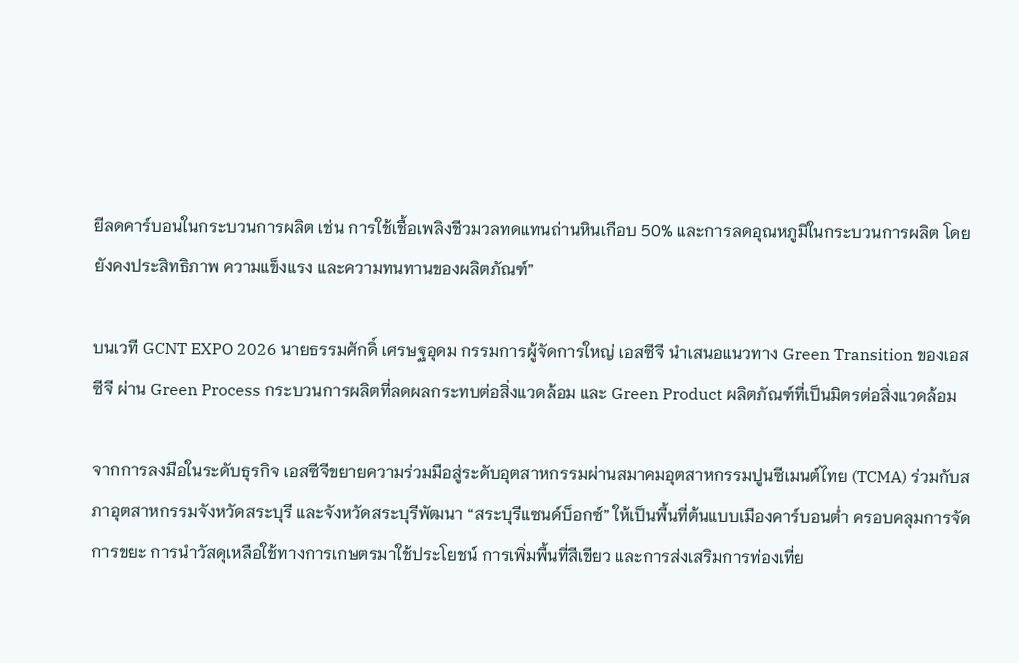ยีลดคาร์บอนในกระบวนการผลิต เช่น การใช้เชื้อเพลิงชีวมวลทดแทนถ่านหินเกือบ 50% และการลดอุณหภูมิในกระบวนการผลิต โดยยังคงประสิทธิภาพ ความแข็งแรง และความทนทานของผลิตภัณฑ์”

บนเวที GCNT EXPO 2026 นายธรรมศักดิ์ เศรษฐอุดม กรรมการผู้จัดการใหญ่ เอสซีจี นำเสนอแนวทาง Green Transition ของเอสซีจี ผ่าน Green Process กระบวนการผลิตที่ลดผลกระทบต่อสิ่งแวดล้อม และ Green Product ผลิตภัณฑ์ที่เป็นมิตรต่อสิ่งแวดล้อม

จากการลงมือในระดับธุรกิจ เอสซีจีขยายความร่วมมือสู่ระดับอุตสาหกรรมผ่านสมาคมอุตสาหกรรมปูนซีเมนต์ไทย (TCMA) ร่วมกับสภาอุตสาหกรรมจังหวัดสระบุรี และจังหวัดสระบุรีพัฒนา “สระบุรีแซนด์บ็อกซ์” ให้เป็นพื้นที่ต้นแบบเมืองคาร์บอนต่ำ ครอบคลุมการจัดการขยะ การนำวัสดุเหลือใช้ทางการเกษตรมาใช้ประโยชน์ การเพิ่มพื้นที่สีเขียว และการส่งเสริมการท่องเที่ย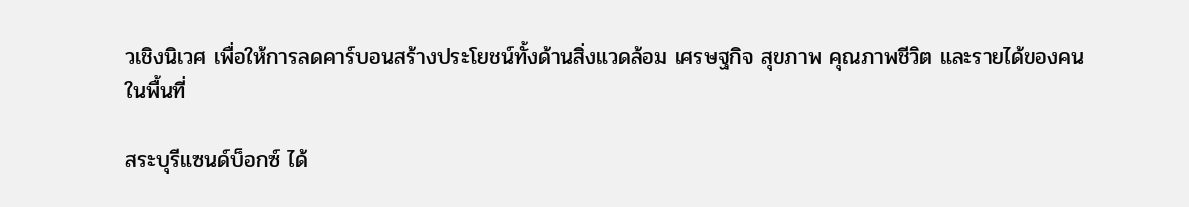วเชิงนิเวศ เพื่อให้การลดคาร์บอนสร้างประโยชน์ทั้งด้านสิ่งแวดล้อม เศรษฐกิจ สุขภาพ คุณภาพชีวิต และรายได้ของคนในพื้นที่

สระบุรีแซนด์บ็อกซ์ ได้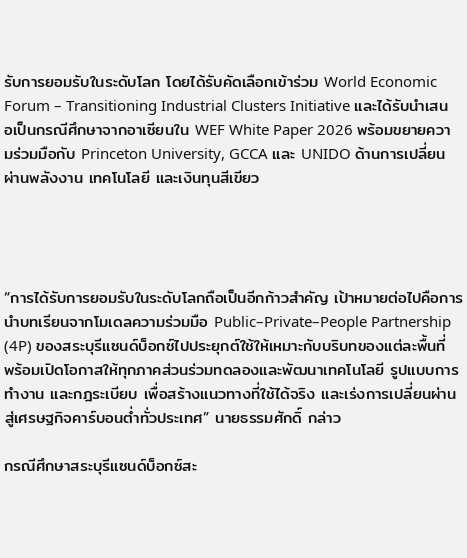รับการยอมรับในระดับโลก โดยได้รับคัดเลือกเข้าร่วม World Economic Forum – Transitioning Industrial Clusters Initiative และได้รับนำเสนอเป็นกรณีศึกษาจากอาเซียนใน WEF White Paper 2026 พร้อมขยายความร่วมมือกับ Princeton University, GCCA และ UNIDO ด้านการเปลี่ยนผ่านพลังงาน เทคโนโลยี และเงินทุนสีเขียว




“การได้รับการยอมรับในระดับโลกถือเป็นอีกก้าวสำคัญ เป้าหมายต่อไปคือการนำบทเรียนจากโมเดลความร่วมมือ Public–Private–People Partnership (4P) ของสระบุรีแซนด์บ็อกซ์ไปประยุกต์ใช้ให้เหมาะกับบริบทของแต่ละพื้นที่ พร้อมเปิดโอกาสให้ทุกภาคส่วนร่วมทดลองและพัฒนาเทคโนโลยี รูปแบบการทำงาน และกฎระเบียบ เพื่อสร้างแนวทางที่ใช้ได้จริง และเร่งการเปลี่ยนผ่านสู่เศรษฐกิจคาร์บอนต่ำทั่วประเทศ” นายธรรมศักดิ์ กล่าว

กรณีศึกษาสระบุรีแซนด์บ็อกซ์สะ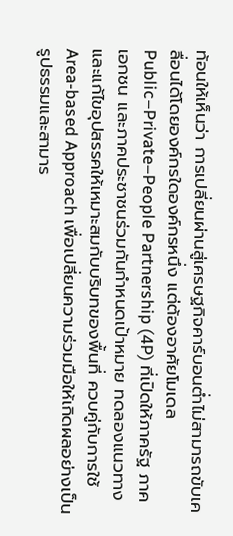ท้อนให้เห็นว่า การเปลี่ยนผ่านสู่เศรษฐกิจคาร์บอนต่ำไม่สามารถขับเคลื่อนได้โดยองค์กรใดองค์กรหนึ่ง แต่ต้องอาศัยโมเดล Public–Private–People Partnership (4P) ที่เปิดให้ภาครัฐ ภาคเอกชน และภาคประชาชนร่วมกันกำหนดเป้าหมาย ทดลองแนวทาง และแก้ไขอุปสรรคให้เหมาะสมกับบริบทของพื้นที่ ควบคู่กับการใช้ Area-based Approach เพื่อเปลี่ยนความร่วมมือให้เกิดผลอย่างเป็นรูปธรรมและสามาร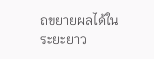ถขยายผลได้ในระยะยาว